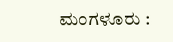ಮಂಗಳೂರು :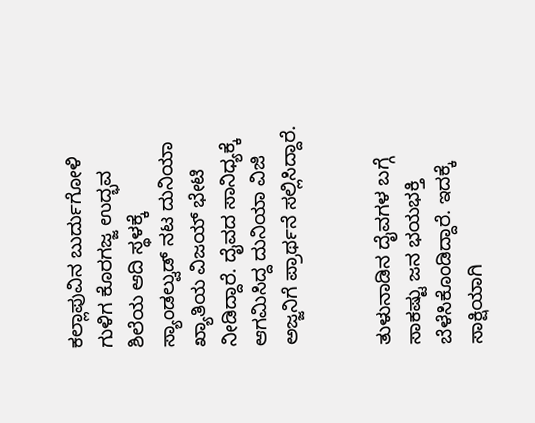ಕಲ್ಲಾಪುವಿನ ಬುರ್ದುಗೋಳಿ ಗುಳಿಗ ಕೊರಗಜ್ಜ ಉದ್ಭವ ಶಿಲೆಯ ಆದಿ ಸ್ಥಳಕ್ಕೆ ಸ್ಯಾಂಡಲ್ವುಡ್ ನಟ ದುನಿಯಾ ಖ್ಯಾತಿಯ ವಿಜಯ್ ಭೇಟಿ ನೀಡಿದ್ದಾರೆ. ದೈವದ ಸಾನಿಧ್ಯಕ್ಕೆ ಆಗಮಿಸಿದ್ದ ದುನಿಯಾ ವಿಜಿ ಅಜ್ಜನಿಗೆ ಪ್ರಾರ್ಥನೆ ಸಲ್ಲಿಸಿದ್ದಾರೆ.


ತುಳುನಾಡಿನ ದೈವಗಳ ಬಗ್ಗೆ ಸಾಕಷ್ಟು ಜನ ಭಯಭಕ್ತಿ ಬೆಳೆಸಿಕೊಂಡಿದ್ದಾರೆ. ಇದಕ್ಕೆ ಸಾಕ್ಷಿಯಾಗಿ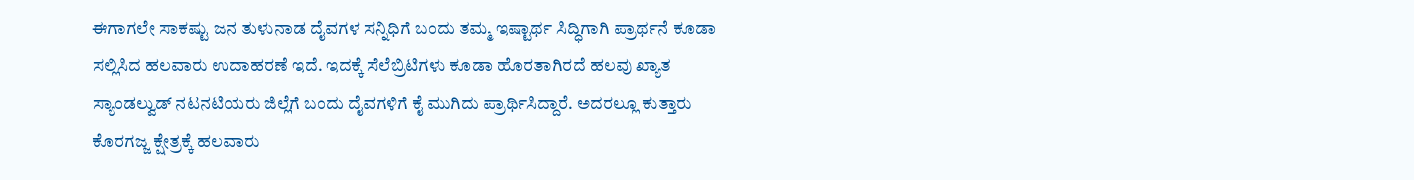ಈಗಾಗಲೇ ಸಾಕಷ್ಟು ಜನ ತುಳುನಾಡ ದೈವಗಳ ಸನ್ನಿಧಿಗೆ ಬಂದು ತಮ್ಮ ಇಷ್ಟಾರ್ಥ ಸಿದ್ಧಿಗಾಗಿ ಪ್ರಾರ್ಥನೆ ಕೂಡಾ ಸಲ್ಲಿಸಿದ ಹಲವಾರು ಉದಾಹರಣೆ ಇದೆ. ಇದಕ್ಕೆ ಸೆಲೆಬ್ರಿಟಿಗಳು ಕೂಡಾ ಹೊರತಾಗಿರದೆ ಹಲವು ಖ್ಯಾತ ಸ್ಯಾಂಡಲ್ವುಡ್ ನಟನಟಿಯರು ಜಿಲ್ಲೆಗೆ ಬಂದು ದೈವಗಳಿಗೆ ಕೈ ಮುಗಿದು ಪ್ರಾರ್ಥಿಸಿದ್ದಾರೆ. ಅದರಲ್ಲೂ ಕುತ್ತಾರು ಕೊರಗಜ್ಜ ಕ್ಷೇತ್ರಕ್ಕೆ ಹಲವಾರು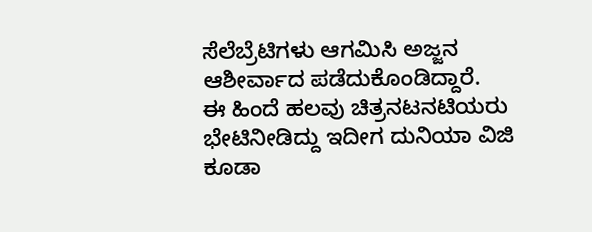ಸೆಲೆಬ್ರೆಟಿಗಳು ಆಗಮಿಸಿ ಅಜ್ಜನ ಆಶೀರ್ವಾದ ಪಡೆದುಕೊಂಡಿದ್ದಾರೆ.
ಈ ಹಿಂದೆ ಹಲವು ಚಿತ್ರನಟನಟಿಯರು ಭೇಟಿನೀಡಿದ್ದು ಇದೀಗ ದುನಿಯಾ ವಿಜಿ ಕೂಡಾ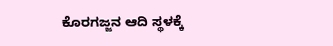ಕೊರಗಜ್ಜನ ಆದಿ ಸ್ಥಳಕ್ಕೆ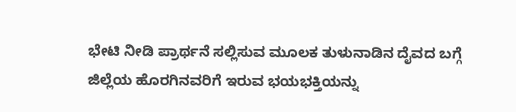ಭೇಟಿ ನೀಡಿ ಪ್ರಾರ್ಥನೆ ಸಲ್ಲಿಸುವ ಮೂಲಕ ತುಳುನಾಡಿನ ದೈವದ ಬಗ್ಗೆ ಜಿಲ್ಲೆಯ ಹೊರಗಿನವರಿಗೆ ಇರುವ ಭಯಭಕ್ತಿಯನ್ನು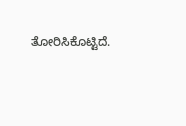ತೋರಿಸಿಕೊಟ್ಟಿದೆ.